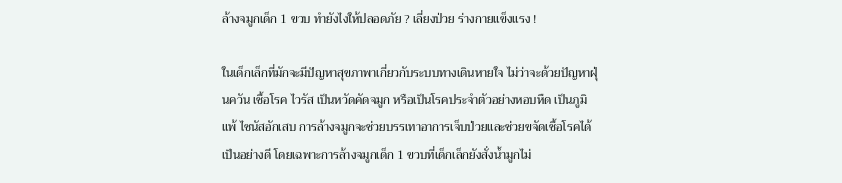ล้างจมูกเด็ก 1 ขวบ ทำยังไงให้ปลอดภัย ? เลี่ยงป่วย ร่างกายแข็งแรง !

ในเด็กเล็กที่มักจะมีปัญหาสุขภาพาเกี่ยวกับระบบทางเดินหายใจ ไม่ว่าจะด้วยปัญหาฝุ่นควัน เชื้อโรค ไวรัส เป็นหวัดคัดจมูก หรือเป็นโรคประจำตัวอย่างหอบหืด เป็นภูมิแพ้ ไซนัสอักเสบ การล้างจมูกจะช่วยบรรเทาอาการเจ็บป่วยและช่วยขจัดเชื้อโรคได้เป็นอย่างดี โดยเฉพาะการล้างจมูกเด็ก 1 ขวบที่เด็กเล็กยังสั่งน้ำมูกไม่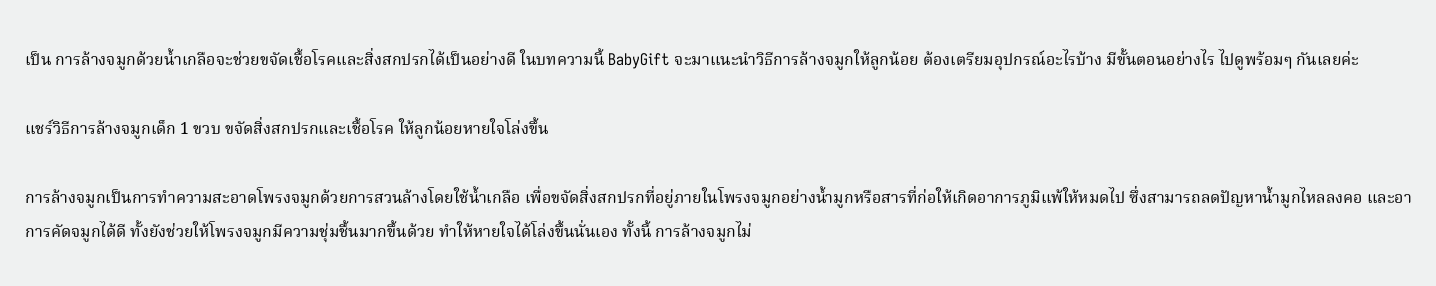เป็น การล้างจมูกด้วยน้ำเกลือจะช่วยขจัดเชื้อโรคและสิ่งสกปรกได้เป็นอย่างดี ในบทความนี้ BabyGift จะมาแนะนำวิธีการล้างจมูกให้ลูกน้อย ต้องเตรียมอุปกรณ์อะไรบ้าง มีขั้นตอนอย่างไร ไปดูพร้อมๆ กันเลยค่ะ

แชร์วิธีการล้างจมูกเด็ก 1 ขวบ ขจัดสิ่งสกปรกและเชื้อโรค ให้ลูกน้อยหายใจโล่งขึ้น

การล้างจมูกเป็นการทำความสะอาดโพรงจมูกด้วยการสวนล้างโดยใช้น้ำเกลือ เพื่อขจัดสิ่งสกปรกที่อยู่ภายในโพรงจมูกอย่างน้ำมูกหรือสารที่ก่อให้เกิดอาการภูมิแพ้ให้หมดไป ซึ่งสามารถลดปัญหาน้ำมูกไหลลงคอ และอาการคัดจมูกได้ดี ทั้งยังช่วยให้โพรงจมูกมีความชุ่มชื้นมากขึ้นด้วย ทำให้หายใจได้โล่งขึ้นนั่นเอง ทั้งนี้ การล้างจมูกไม่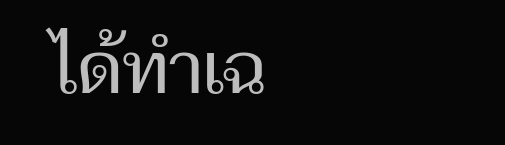ได้ทำเฉ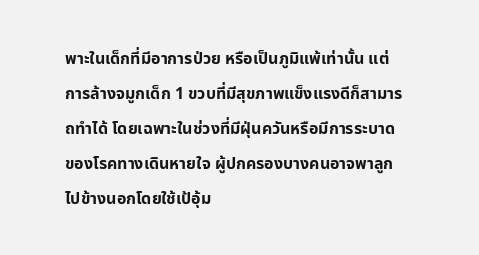พาะในเด็กที่มีอาการป่วย หรือเป็นภูมิแพ้เท่านั้น แต่การล้างจมูกเด็ก 1 ขวบที่มีสุขภาพแข็งแรงดีก็สามารถทำได้ โดยเฉพาะในช่วงที่มีฝุ่นควันหรือมีการระบาดของโรคทางเดินหายใจ ผู้ปกครองบางคนอาจพาลูกไปข้างนอกโดยใช้เป้อุ้ม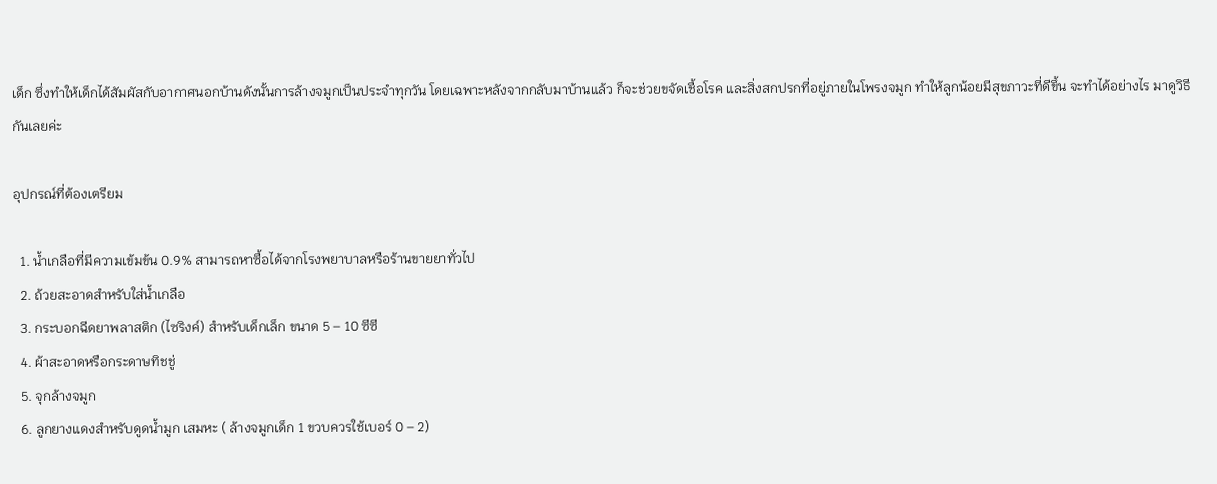เด็ก ซึ่งทำให้เด็กได้สัมผัสกับอากาศนอกบ้านดังนั้นการล้างจมูกเป็นประจำทุกวัน โดยเฉพาะหลังจากกลับมาบ้านแล้ว ก็จะช่วยขจัดเชื้อโรค และสิ่งสกปรกที่อยู่ภายในโพรงจมูก ทำให้ลูกน้อยมีสุขภาวะที่ดีขึ้น จะทำได้อย่างไร มาดูวิธีกันเลยค่ะ

อุปกรณ์ที่ต้องเตรียม

  1. น้ำเกลือที่มีความเข้มข้น 0.9% สามารถหาซื้อได้จากโรงพยาบาลหรือร้านขายยาทั่วไป
  2. ถ้วยสะอาดสำหรับใส่น้ำเกลือ
  3. กระบอกฉีดยาพลาสติก (ไซริงค์) สำหรับเด็กเล็ก ขนาด 5 – 10 ซีซี
  4. ผ้าสะอาดหรือกระดาษทิชชู่
  5. จุกล้างจมูก
  6. ลูกยางแดงสำหรับดูดน้ำมูก เสมหะ ( ล้างจมูกเด็ก 1 ขวบควรใช้เบอร์ 0 – 2)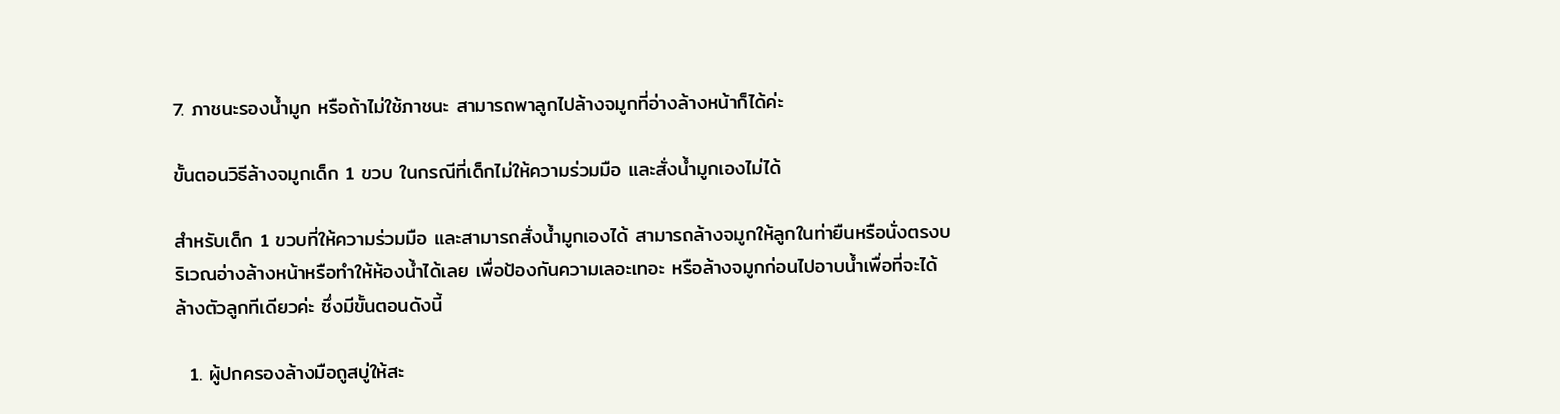7. ภาชนะรองน้ำมูก หรือถ้าไม่ใช้ภาชนะ สามารถพาลูกไปล้างจมูกที่อ่างล้างหน้าก็ได้ค่ะ

ขั้นตอนวิธีล้างจมูกเด็ก 1 ขวบ ในกรณีที่เด็กไม่ให้ความร่วมมือ และสั่งน้ำมูกเองไม่ได้

สำหรับเด็ก 1 ขวบที่ให้ความร่วมมือ และสามารถสั่งน้ำมูกเองได้ สามารถล้างจมูกให้ลูกในท่ายืนหรือนั่งตรงบริเวณอ่างล้างหน้าหรือทำให้ห้องน้ำได้เลย เพื่อป้องกันความเลอะเทอะ หรือล้างจมูกก่อนไปอาบน้ำเพื่อที่จะได้ล้างตัวลูกทีเดียวค่ะ ซึ่งมีขั้นตอนดังนี้

  1. ผู้ปกครองล้างมือถูสบู่ให้สะ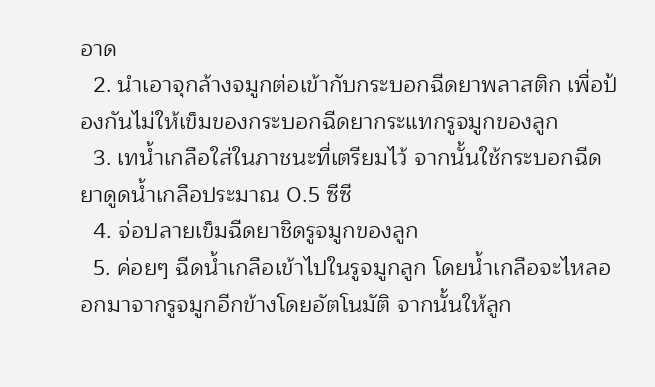อาด
  2. นำเอาจุกล้างจมูกต่อเข้ากับกระบอกฉีดยาพลาสติก เพื่อป้องกันไม่ให้เข็มของกระบอกฉีดยากระแทกรูจมูกของลูก
  3. เทน้ำเกลือใส่ในภาชนะที่เตรียมไว้ จากนั้นใช้กระบอกฉีดยาดูดน้ำเกลือประมาณ 0.5 ซีซี
  4. จ่อปลายเข็มฉีดยาชิดรูจมูกของลูก
  5. ค่อยๆ ฉีดน้ำเกลือเข้าไปในรูจมูกลูก โดยน้ำเกลือจะไหลออกมาจากรูจมูกอีกข้างโดยอัตโนมัติ จากนั้นให้ลูก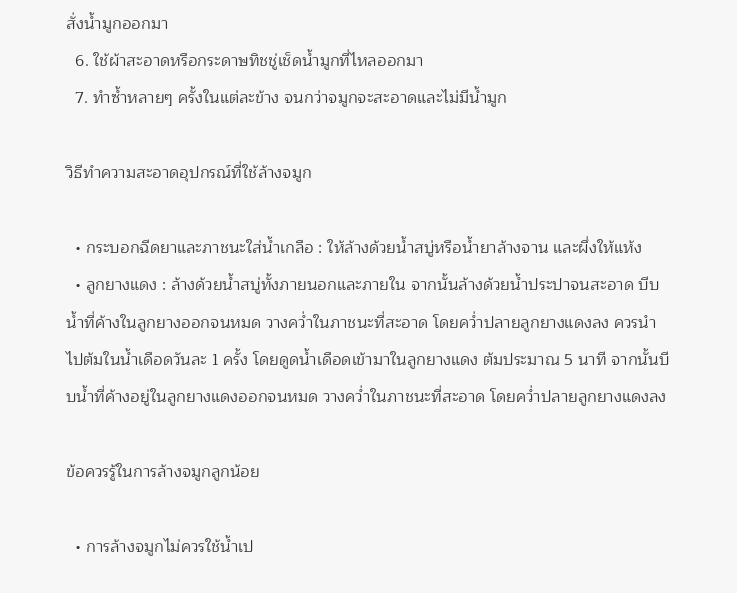สั่งน้ำมูกออกมา
  6. ใช้ผ้าสะอาดหรือกระดาษทิชชู่เช็ดน้ำมูกที่ไหลออกมา
  7. ทำซ้ำหลายๆ ครั้งในแต่ละข้าง จนกว่าจมูกจะสะอาดและไม่มีน้ำมูก

วิธีทำความสะอาดอุปกรณ์ที่ใช้ล้างจมูก

  • กระบอกฉีดยาและภาชนะใส่น้ำเกลือ : ให้ล้างด้วยน้ำสบู่หรือน้ำยาล้างจาน และผึ่งให้แห้ง
  • ลูกยางแดง : ล้างด้วยน้ำสบู่ทั้งภายนอกและภายใน จากนั้นล้างด้วยน้ำประปาจนสะอาด บีบน้ำที่ค้างในลูกยางออกจนหมด วางคว่ำในภาชนะที่สะอาด โดยคว่ำปลายลูกยางแดงลง ควรนำไปต้มในน้ำเดือดวันละ 1 ครั้ง โดยดูดน้ำเดือดเข้ามาในลูกยางแดง ต้มประมาณ 5 นาที จากนั้นบีบน้ำที่ค้างอยู่ในลูกยางแดงออกจนหมด วางคว่ำในภาชนะที่สะอาด โดยคว่ำปลายลูกยางแดงลง

ข้อควรรู้ในการล้างจมูกลูกน้อย

  • การล้างจมูกไม่ควรใช้น้ำเป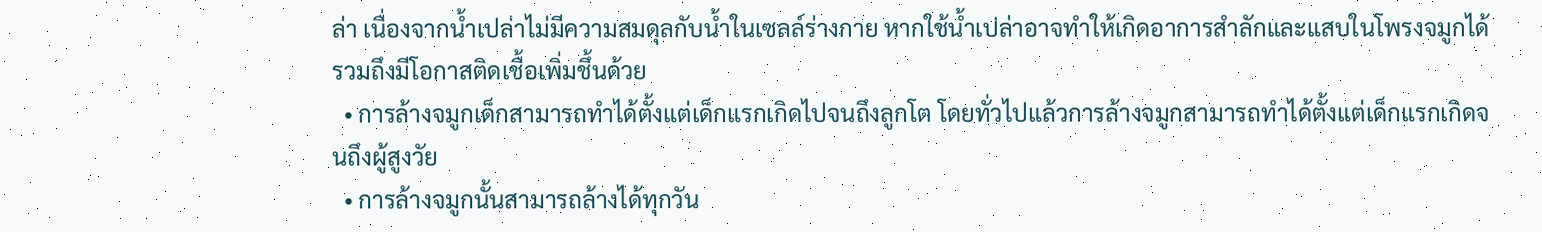ล่า เนื่องจากน้ำเปล่าไม่มีความสมดุลกับน้ำในเซลล์ร่างกาย หากใช้น้ำเปล่าอาจทำให้เกิดอาการสำลักและแสบในโพรงจมูกได้ รวมถึงมีโอกาสติดเชื้อเพิ่มชึ้นด้วย
  • การล้างจมูกเด็กสามารถทำได้ตั้งแต่เด็กแรกเกิดไปจนถึงลูกโต โดยทั่วไปแล้วการล้างจมูกสามารถทำได้ตั้งแต่เด็กแรกเกิดจนถึงผู้สูงวัย
  • การล้างจมูกนั้นสามารถล้างได้ทุกวัน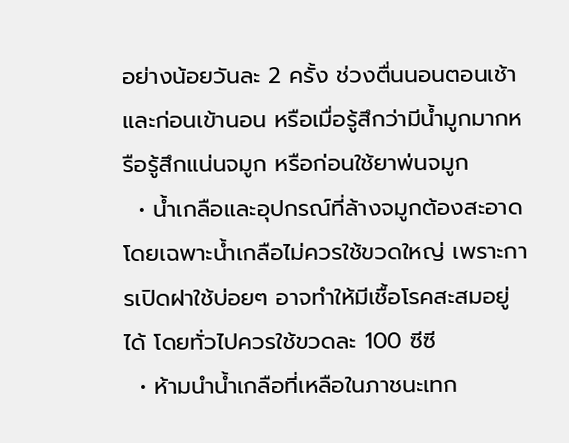อย่างน้อยวันละ 2 ครั้ง ช่วงตื่นนอนตอนเช้าและก่อนเข้านอน หรือเมื่อรู้สึกว่ามีน้ำมูกมากหรือรู้สึกแน่นจมูก หรือก่อนใช้ยาพ่นจมูก
  • น้ำเกลือและอุปกรณ์ที่ล้างจมูกต้องสะอาด โดยเฉพาะน้ำเกลือไม่ควรใช้ขวดใหญ่ เพราะการเปิดฝาใช้บ่อยๆ อาจทำให้มีเชื้อโรคสะสมอยู่ได้ โดยทั่วไปควรใช้ขวดละ 100 ซีซี
  • ห้ามนำน้ำเกลือที่เหลือในภาชนะเทก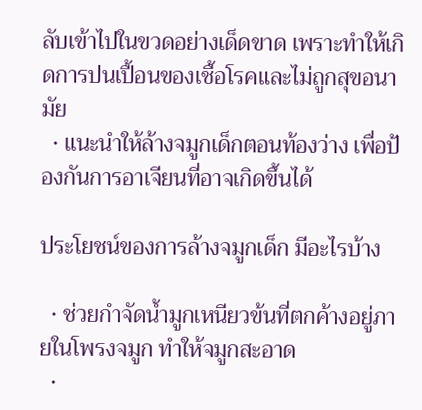ลับเข้าไปในขวดอย่างเด็ดขาด เพราะทำให้เกิดการปนเปื้อนของเชื้อโรคและไม่ถูกสุขอนามัย
  • แนะนำให้ล้างจมูกเด็กตอนท้องว่าง เพื่อป้องกันการอาเจียนที่อาจเกิดขึ้นได้

ประโยชน์ของการล้างจมูกเด็ก มีอะไรบ้าง

  • ช่วยกำจัดน้ำมูกเหนียวข้นที่ตกค้างอยู่ภายในโพรงจมูก ทำให้จมูกสะอาด
  •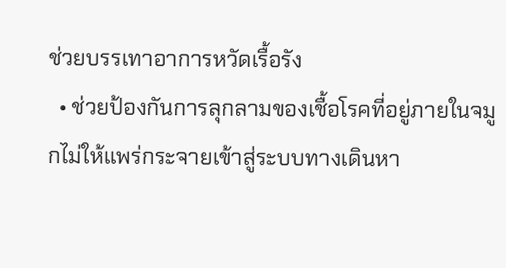ช่วยบรรเทาอาการหวัดเรื้อรัง
  • ช่วยป้องกันการลุกลามของเชื้อโรคที่อยู่ภายในจมูกไม่ให้แพร่กระจายเข้าสู่ระบบทางเดินหา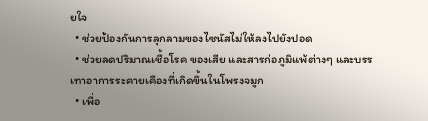ยใจ
  • ช่วยป้องกันการลุกลามของไซนัสไม่ให้ลงไปยังปอด
  • ช่วยลดปริมาณเชื้อโรค ของเสีย และสารก่อภูมิแพ้ต่างๆ และบรรเทาอาการระคายเคืองที่เกิดขึ้นในโพรงจมูก
  • เพื่อ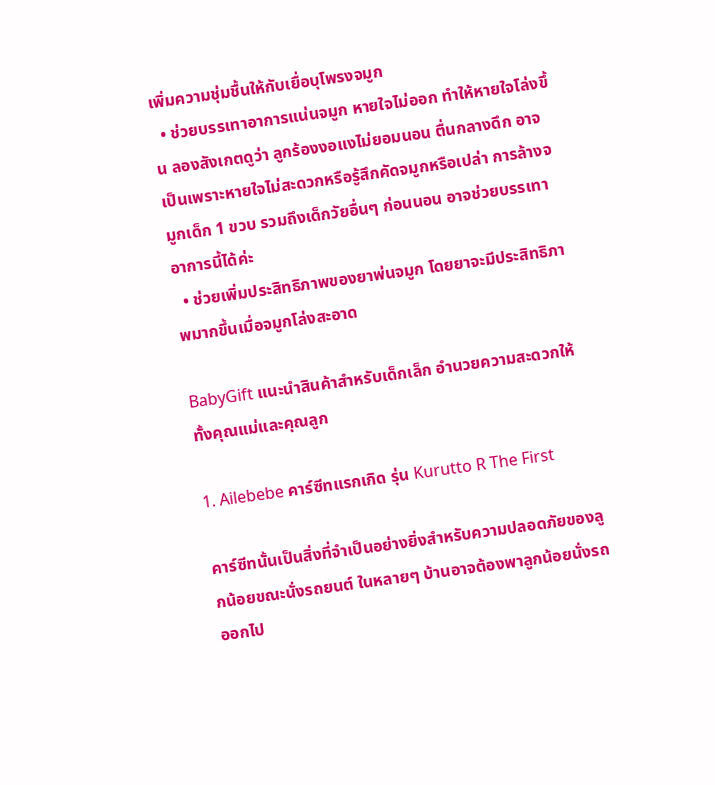เพิ่มความชุ่มชื้นให้กับเยื่อบุโพรงจมูก
  • ช่วยบรรเทาอาการแน่นจมูก หายใจไม่ออก ทำให้หายใจโล่งขึ้น ลองสังเกตดูว่า ลูกร้องงอแงไม่ยอมนอน ตื่นกลางดึก อาจเป็นเพราะหายใจไม่สะดวกหรือรู้สึกคัดจมูกหรือเปล่า การล้างจมูกเด็ก 1 ขวบ รวมถึงเด็กวัยอื่นๆ ก่อนนอน อาจช่วยบรรเทาอาการนี้ได้ค่ะ
  • ช่วยเพิ่มประสิทธิภาพของยาพ่นจมูก โดยยาจะมีประสิทธิภาพมากขึ้นเมื่อจมูกโล่งสะอาด

BabyGift แนะนำสินค้าสำหรับเด็กเล็ก อำนวยความสะดวกให้ทั้งคุณแม่และคุณลูก

1. Ailebebe คาร์ซีทแรกเกิด รุ่น Kurutto R The First

คาร์ซีทนั้นเป็นสิ่งที่จำเป็นอย่างยิ่งสำหรับความปลอดภัยของลูกน้อยขณะนั่งรถยนต์ ในหลายๆ บ้านอาจต้องพาลูกน้อยนั่งรถออกไป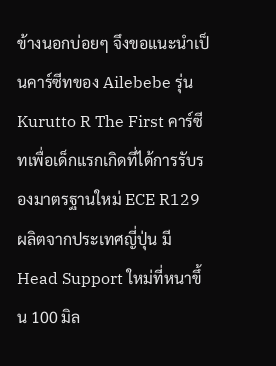ข้างนอกบ่อยๆ จึงขอแนะนำเป็นคาร์ซีทของ Ailebebe รุ่น Kurutto R The First คาร์ซีทเพื่อเด็กแรกเกิดที่ได้การรับรองมาตรฐานใหม่ ECE R129 ผลิตจากประเทศญี่ปุ่น มี Head Support ใหม่ที่หนาขึ้น 100 มิล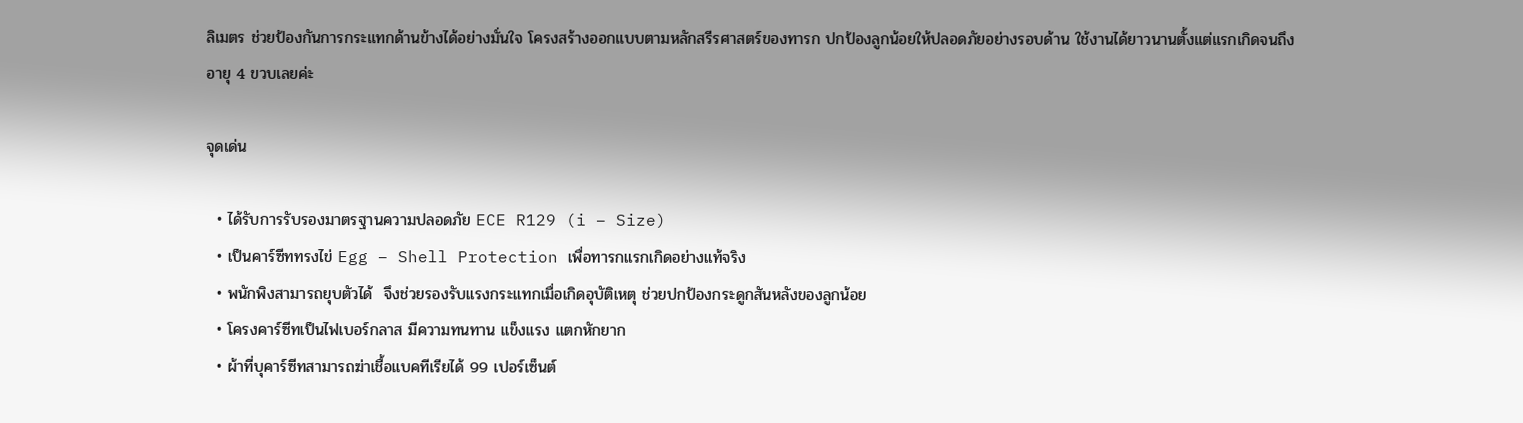ลิเมตร ช่วยป้องกันการกระแทกด้านข้างได้อย่างมั่นใจ โครงสร้างออกแบบตามหลักสรีรศาสตร์ของทารก ปกป้องลูกน้อยให้ปลอดภัยอย่างรอบด้าน ใช้งานได้ยาวนานตั้งแต่แรกเกิดจนถึงอายุ 4 ขวบเลยค่ะ

จุดเด่น

  • ได้รับการรับรองมาตรฐานความปลอดภัย ECE R129 (i – Size)
  • เป็นคาร์ซีททรงไข่ Egg – Shell Protection เพื่อทารกแรกเกิดอย่างแท้จริง
  • พนักพิงสามารถยุบตัวได้  จึงช่วยรองรับแรงกระแทกเมื่อเกิดอุบัติเหตุ ช่วยปกป้องกระดูกสันหลังของลูกน้อย
  • โครงคาร์ซีทเป็นไฟเบอร์กลาส มีความทนทาน แข็งแรง แตกหักยาก
  • ผ้าที่บุคาร์ซีทสามารถฆ่าเชื้อแบคทีเรียได้ 99 เปอร์เซ็นต์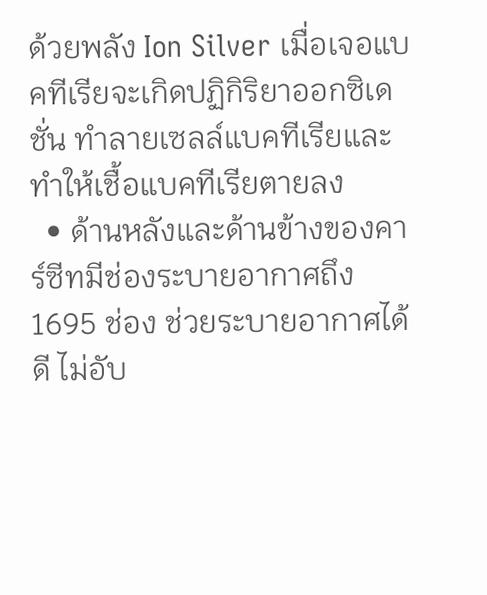ด้วยพลัง Ion Silver เมื่อเจอแบคทีเรียจะเกิดปฏิกิริยาออกซิเดชั่น ทำลายเซลล์แบคทีเรียและทำให้เชื้อแบคทีเรียตายลง
  • ด้านหลังและด้านข้างของคาร์ซีทมีช่องระบายอากาศถึง 1695 ช่อง ช่วยระบายอากาศได้ดี ไม่อับ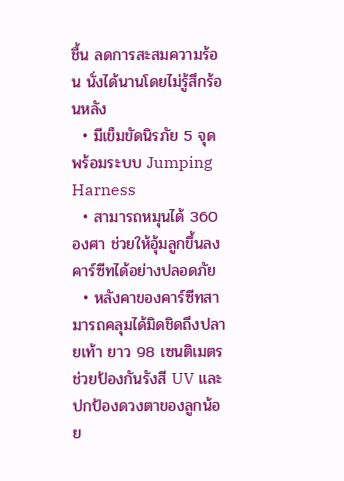ชื้น ลดการสะสมความร้อน นั่งได้นานโดยไม่รู้สึกร้อนหลัง
  • มีเข็มขัดนิรภัย 5 จุด พร้อมระบบ Jumping Harness
  • สามารถหมุนได้ 360 องศา ช่วยให้อุ้มลูกขึ้นลงคาร์ซีทได้อย่างปลอดภัย
  • หลังคาของคาร์ซีทสามารถคลุมได้มิดชิดถึงปลายเท้า ยาว 98 เซนติเมตรช่วยป้องกันรังสี UV และปกป้องดวงตาของลูกน้อย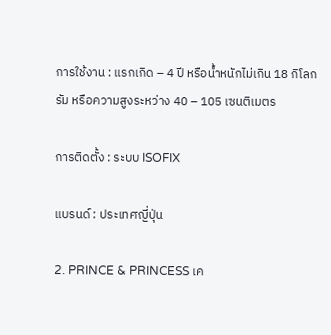การใช้งาน : แรกเกิด – 4 ปี หรือน้ำหนักไม่เกิน 18 กิโลกรัม หรือความสูงระหว่าง 40 – 105 เซนติเมตร

การติดตั้ง : ระบบ ISOFIX

แบรนด์ : ประเทศญี่ปุ่น

2. PRINCE & PRINCESS เค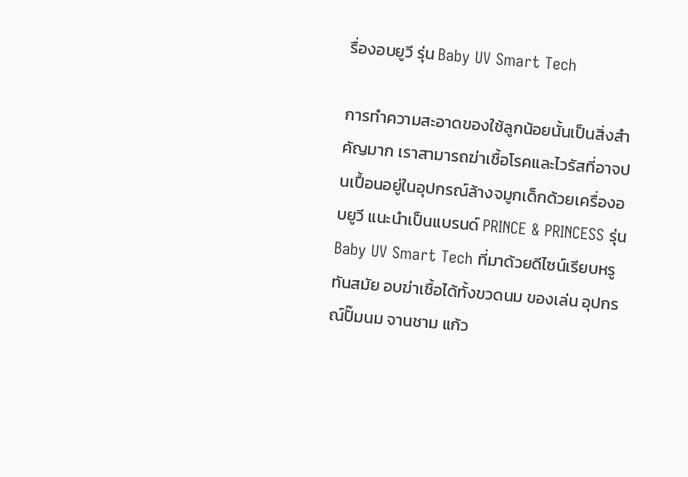รื่องอบยูวี รุ่น Baby UV Smart Tech

การทำความสะอาดของใช้ลูกน้อยนั้นเป็นสิ่งสำคัญมาก เราสามารถฆ่าเชื้อโรคและไวรัสที่อาจปนเปื้อนอยู่ในอุปกรณ์ล้างจมูกเด็กด้วยเครื่องอบยูวี แนะนำเป็นแบรนด์ PRINCE & PRINCESS รุ่น Baby UV Smart Tech ที่มาด้วยดีไซน์เรียบหรูทันสมัย อบฆ่าเชื้อได้ทั้งขวดนม ของเล่น อุปกรณ์ปั๊มนม จานชาม แก้ว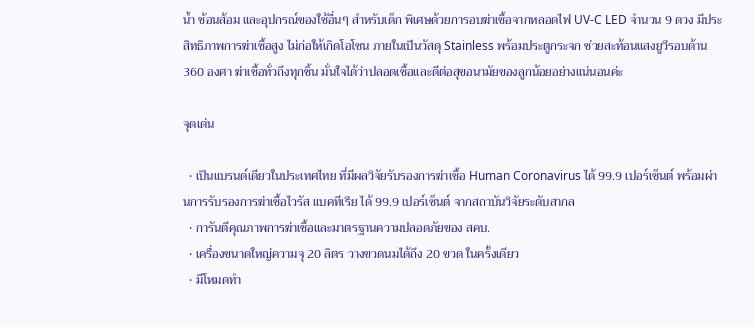น้ำ ช้อนส้อม และอุปกรณ์ของใช้อื่นๆ สำหรับเด็ก พิเศษด้วยการอบฆ่าเชื้อจากหลอดไฟ UV-C LED จำนวน 9 ดวง มีประสิทธิภาพการฆ่าเชื้อสูง ไม่ก่อให้เกิดโอโซน ภายในเป็นวัสดุ Stainless พร้อมประตูกระจก ช่วยสะท้อนแสงยูวีรอบด้าน 360 องศา ฆ่าเชื้อทั่วถึงทุกชิ้น มั่นใจได้ว่าปลอดเชื้อและดีต่อสุขอนามัยของลูกน้อยอย่างแน่นอนค่ะ

จุดเด่น

  • เป็นแบรนด์เดียวในประเทศไทย ที่มีผลวิจัยรับรองการฆ่าเชื้อ Human Coronavirus ได้ 99.9 เปอร์เซ็นต์ พร้อมผ่านการรับรองการฆ่าเชื้อไวรัส แบคทีเรีย ได้ 99.9 เปอร์เซ็นต์ จากสถาบันวิจัยระดับสากล
  • การันตีคุณภาพการฆ่าเชื้อและมาตรฐานความปลอดภัยของ สคบ.
  • เครื่องขนาดใหญ่ความจุ 20 ลิตร วางขวดนมได้ถึง 20 ขวด ในครั้งเดียว
  • มีโหมดทำ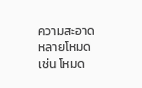ความสะอาดหลายโหมด เช่น โหมด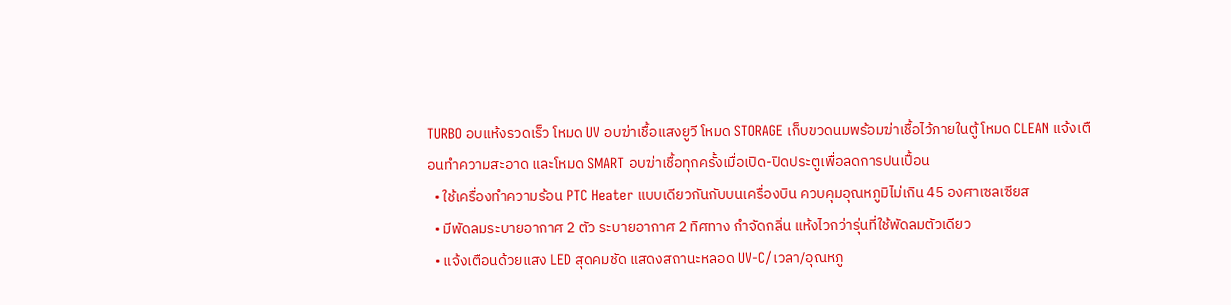TURBO อบแห้งรวดเร็ว โหมด UV อบฆ่าเชื้อแสงยูวี โหมด STORAGE เก็บขวดนมพร้อมฆ่าเชื้อไว้ภายในตู้ โหมด CLEAN แจ้งเตือนทำความสะอาด และโหมด SMART อบฆ่าเชื้อทุกครั้งเมื่อเปิด-ปิดประตูเพื่อลดการปนเปื้อน
  • ใช้เครื่องทำความร้อน PTC Heater แบบเดียวกันกับบนเครื่องบิน ควบคุมอุณหภูมิไม่เกิน 45 องศาเซลเซียส
  • มีพัดลมระบายอากาศ 2 ตัว ระบายอากาศ 2 ทิศทาง กำจัดกลิ่น แห้งไวกว่ารุ่นที่ใช้พัดลมตัวเดียว
  • แจ้งเตือนด้วยแสง LED สุดคมชัด แสดงสถานะหลอด UV-C/เวลา/อุณหภู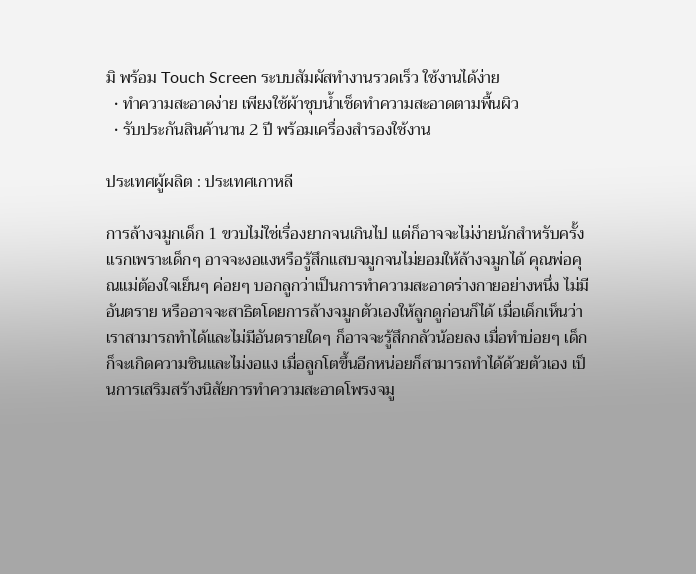มิ พร้อม Touch Screen ระบบสัมผัสทำงานรวดเร็ว ใช้งานได้ง่าย
  • ทำความสะอาดง่าย เพียงใช้ผ้าชุบน้ำเช็ดทำความสะอาดตามพื้นผิว
  • รับประกันสินค้านาน 2 ปี พร้อมเครื่องสำรองใช้งาน

ประเทศผู้ผลิต : ประเทศเกาหลี

การล้างจมูกเด็ก 1 ขวบไม่ใช่เรื่องยากจนเกินไป แต่ก็อาจจะไม่ง่ายนักสำหรับครั้งแรกเพราะเด็กๆ อาจจะงอแงหรือรู้สึกแสบจมูกจนไม่ยอมให้ล้างจมูกได้ คุณพ่อคุณแม่ต้องใจเย็นๆ ค่อยๆ บอกลูกว่าเป็นการทำความสะอาดร่างกายอย่างหนึ่ง ไม่มีอันตราย หรืออาจจะสาธิตโดยการล้างจมูกตัวเองให้ลูกดูก่อนก็ได้ เมื่อเด็กเห็นว่าเราสามารถทำได้และไม่มีอันตรายใดๆ ก็อาจจะรู้สึกกลัวน้อยลง เมื่อทำบ่อยๆ เด็กก็จะเกิดความชินและไม่งอแง เมื่อลูกโตขึ้นอีกหน่อยก็สามารถทำได้ด้วยตัวเอง เป็นการเสริมสร้างนิสัยการทำความสะอาดโพรงจมู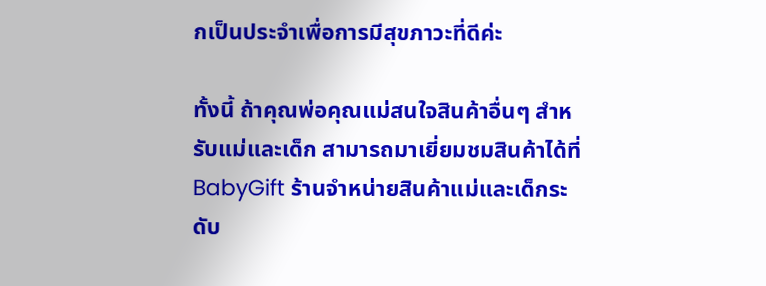กเป็นประจำเพื่อการมีสุขภาวะที่ดีค่ะ

ทั้งนี้ ถ้าคุณพ่อคุณแม่สนใจสินค้าอื่นๆ สำหรับแม่และเด็ก สามารถมาเยี่ยมชมสินค้าได้ที่ BabyGift ร้านจำหน่ายสินค้าแม่และเด็กระดับ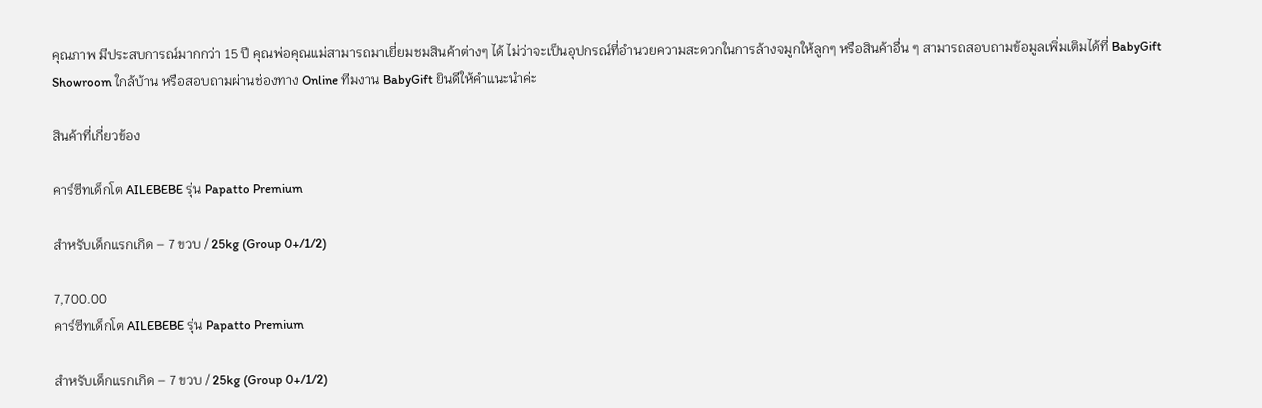คุณภาพ มีประสบการณ์มากกว่า 15 ปี คุณพ่อคุณแม่สามารถมาเยี่ยมชมสินค้าต่างๆ ได้ ไม่ว่าจะเป็นอุปกรณ์ที่อำนวยความสะดวกในการล้างจมูกให้ลูกๆ หรือสินค้าอื่น ๆ สามารถสอบถามข้อมูลเพิ่มเติมได้ที่ BabyGift Showroom ใกล้บ้าน หรือสอบถามผ่านช่องทาง Online ทีมงาน BabyGift ยินดีให้คำแนะนำค่ะ

สินค้าที่เกี่ยวข้อง

คาร์ซีทเด็กโต AILEBEBE รุ่น Papatto Premium

สำหรับเด็กแรกเกิด – 7 ขวบ / 25kg (Group 0+/1/2)

7,700.00
คาร์ซีทเด็กโต AILEBEBE รุ่น Papatto Premium

สำหรับเด็กแรกเกิด – 7 ขวบ / 25kg (Group 0+/1/2)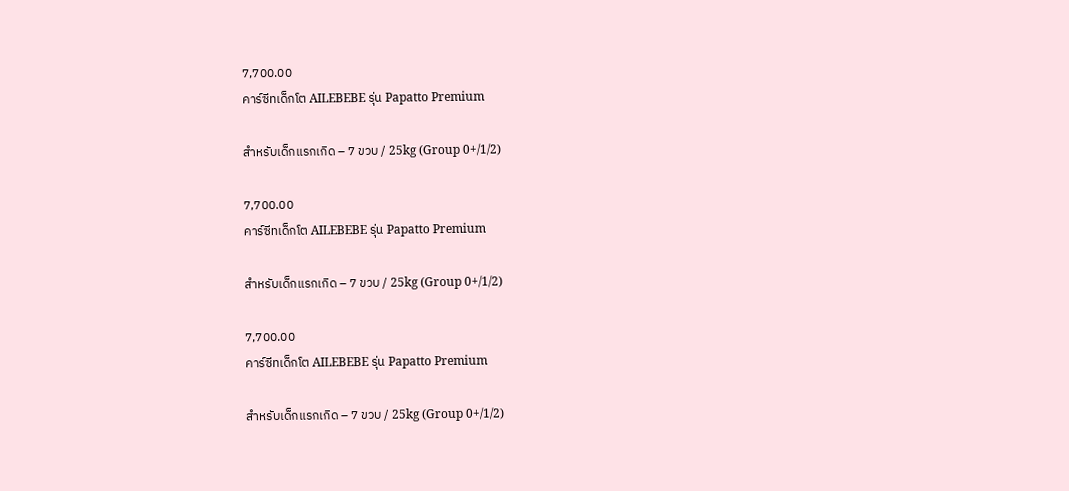7,700.00
คาร์ซีทเด็กโต AILEBEBE รุ่น Papatto Premium

สำหรับเด็กแรกเกิด – 7 ขวบ / 25kg (Group 0+/1/2)

7,700.00
คาร์ซีทเด็กโต AILEBEBE รุ่น Papatto Premium

สำหรับเด็กแรกเกิด – 7 ขวบ / 25kg (Group 0+/1/2)

7,700.00
คาร์ซีทเด็กโต AILEBEBE รุ่น Papatto Premium

สำหรับเด็กแรกเกิด – 7 ขวบ / 25kg (Group 0+/1/2)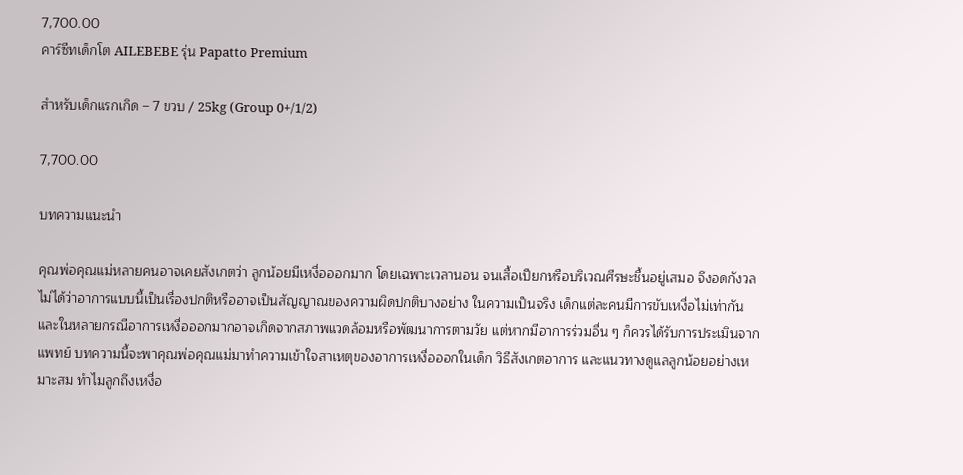7,700.00
คาร์ซีทเด็กโต AILEBEBE รุ่น Papatto Premium

สำหรับเด็กแรกเกิด – 7 ขวบ / 25kg (Group 0+/1/2)

7,700.00

บทความแนะนำ

คุณพ่อคุณแม่หลายคนอาจเคยสังเกตว่า ลูกน้อยมีเหงื่อออกมาก โดยเฉพาะเวลานอน จนเสื้อเปียกหรือบริเวณศีรษะชื้นอยู่เสมอ จึงอดกังวลไม่ได้ว่าอาการแบบนี้เป็นเรื่องปกติหรืออาจเป็นสัญญาณของความผิดปกติบางอย่าง ในความเป็นจริง เด็กแต่ละคนมีการขับเหงื่อไม่เท่ากัน และในหลายกรณีอาการเหงื่อออกมากอาจเกิดจากสภาพแวดล้อมหรือพัฒนาการตามวัย แต่หากมีอาการร่วมอื่น ๆ ก็ควรได้รับการประเมินจากแพทย์ บทความนี้จะพาคุณพ่อคุณแม่มาทำความเข้าใจสาเหตุของอาการเหงื่อออกในเด็ก วิธีสังเกตอาการ และแนวทางดูแลลูกน้อยอย่างเหมาะสม ทำไมลูกถึงเหงื่อ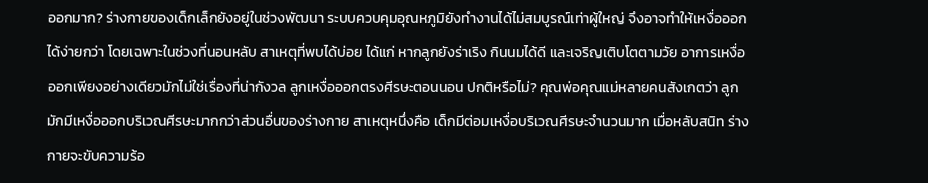ออกมาก? ร่างกายของเด็กเล็กยังอยู่ในช่วงพัฒนา ระบบควบคุมอุณหภูมิยังทำงานได้ไม่สมบูรณ์เท่าผู้ใหญ่ จึงอาจทำให้เหงื่อออกได้ง่ายกว่า โดยเฉพาะในช่วงที่นอนหลับ สาเหตุที่พบได้บ่อย ได้แก่ หากลูกยังร่าเริง กินนมได้ดี และเจริญเติบโตตามวัย อาการเหงื่อออกเพียงอย่างเดียวมักไม่ใช่เรื่องที่น่ากังวล ลูกเหงื่อออกตรงศีรษะตอนนอน ปกติหรือไม่? คุณพ่อคุณแม่หลายคนสังเกตว่า ลูกมักมีเหงื่อออกบริเวณศีรษะมากกว่าส่วนอื่นของร่างกาย สาเหตุหนึ่งคือ เด็กมีต่อมเหงื่อบริเวณศีรษะจำนวนมาก เมื่อหลับสนิท ร่างกายจะขับความร้อ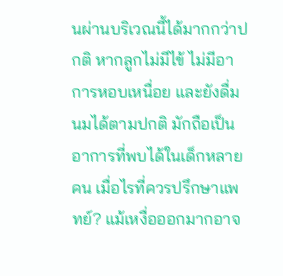นผ่านบริเวณนี้ได้มากกว่าปกติ หากลูกไม่มีไข้ ไม่มีอาการหอบเหนื่อย และยังดื่มนมได้ตามปกติ มักถือเป็นอาการที่พบได้ในเด็กหลายคน เมื่อไรที่ควรปรึกษาแพทย์? แม้เหงื่อออกมากอาจ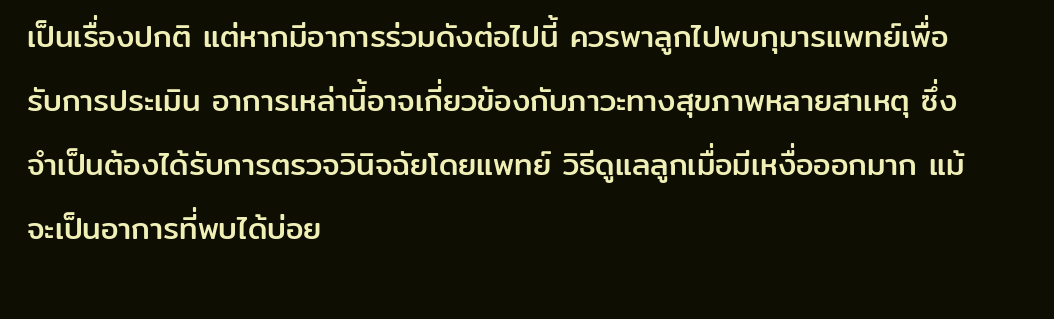เป็นเรื่องปกติ แต่หากมีอาการร่วมดังต่อไปนี้ ควรพาลูกไปพบกุมารแพทย์เพื่อรับการประเมิน อาการเหล่านี้อาจเกี่ยวข้องกับภาวะทางสุขภาพหลายสาเหตุ ซึ่งจำเป็นต้องได้รับการตรวจวินิจฉัยโดยแพทย์ วิธีดูแลลูกเมื่อมีเหงื่อออกมาก แม้จะเป็นอาการที่พบได้บ่อย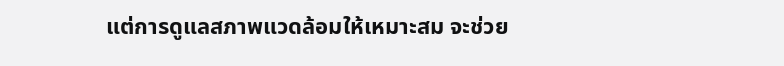แต่การดูแลสภาพแวดล้อมให้เหมาะสม จะช่วย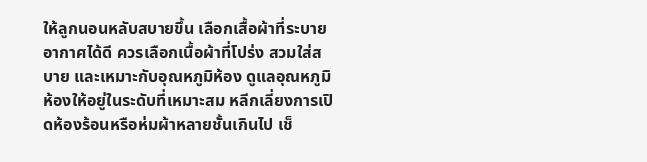ให้ลูกนอนหลับสบายขึ้น เลือกเสื้อผ้าที่ระบายอากาศได้ดี ควรเลือกเนื้อผ้าที่โปร่ง สวมใส่สบาย และเหมาะกับอุณหภูมิห้อง ดูแลอุณหภูมิห้องให้อยู่ในระดับที่เหมาะสม หลีกเลี่ยงการเปิดห้องร้อนหรือห่มผ้าหลายชั้นเกินไป เช็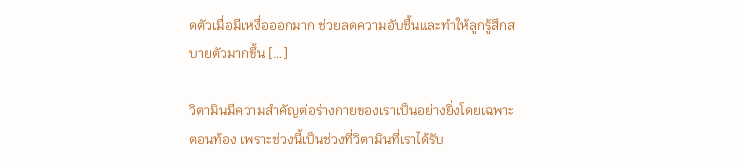ดตัวเมื่อมีเหงื่อออกมาก ช่วยลดความอับชื้นและทำให้ลูกรู้สึกสบายตัวมากขึ้น […]

วิตามินมีความสำคัญต่อร่างกายของเราเป็นอย่างยิ่งโดยเฉพาะตอนท้อง เพราะช่วงนี้เป็นช่วงที่วิตามินที่เราได้รับ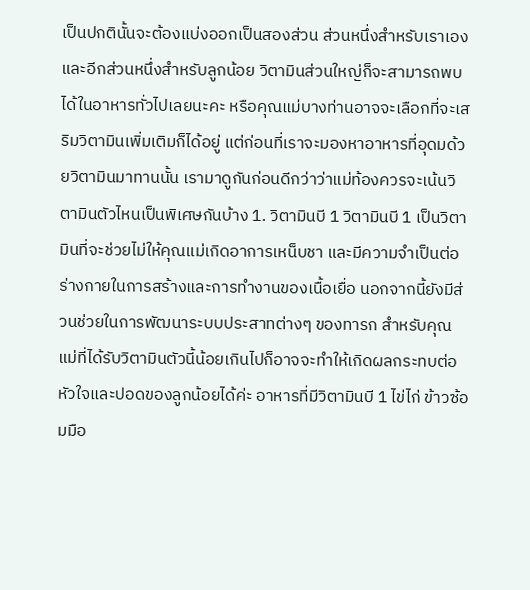เป็นปกตินั้นจะต้องแบ่งออกเป็นสองส่วน ส่วนหนึ่งสำหรับเราเอง และอีกส่วนหนึ่งสำหรับลูกน้อย วิตามินส่วนใหญ่ก็จะสามารถพบได้ในอาหารทั่วไปเลยนะคะ หรือคุณแม่บางท่านอาจจะเลือกที่จะเสริมวิตามินเพิ่มเติมก็ได้อยู่ แต่ก่อนที่เราจะมองหาอาหารที่อุดมด้วยวิตามินมาทานนั้น เรามาดูกันก่อนดีกว่าว่าแม่ท้องควรจะเน้นวิตามินตัวไหนเป็นพิเศษกันบ้าง 1. วิตามินบี 1 วิตามินบี 1 เป็นวิตามินที่จะช่วยไม่ให้คุณแม่เกิดอาการเหน็บชา และมีความจำเป็นต่อร่างกายในการสร้างและการทำงานของเนื้อเยื่อ นอกจากนี้ยังมีส่วนช่วยในการพัฒนาระบบประสาทต่างๆ ของทารก สำหรับคุณแม่ที่ได้รับวิตามินตัวนี้น้อยเกินไปก็อาจจะทำให้เกิดผลกระทบต่อหัวใจและปอดของลูกน้อยได้ค่ะ อาหารที่มีวิตามินบี 1 ไข่ไก่ ข้าวซ้อมมือ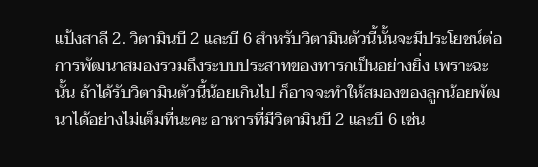แป้งสาลี 2. วิตามินบี 2 และบี 6 สำหรับวิตามินตัวนี้นั้นจะมีประโยชน์ต่อการพัฒนาสมองรวมถึงระบบประสาทของทารกเป็นอย่างยิ่ง เพราะฉะนั้น ถ้าได้รับวิตามินตัวนี้น้อยเกินไป ก็อาจจะทำให้สมองของลูกน้อยพัฒนาได้อย่างไม่เต็มที่นะคะ อาหารที่มีวิตามินบี 2 และบี 6 เช่น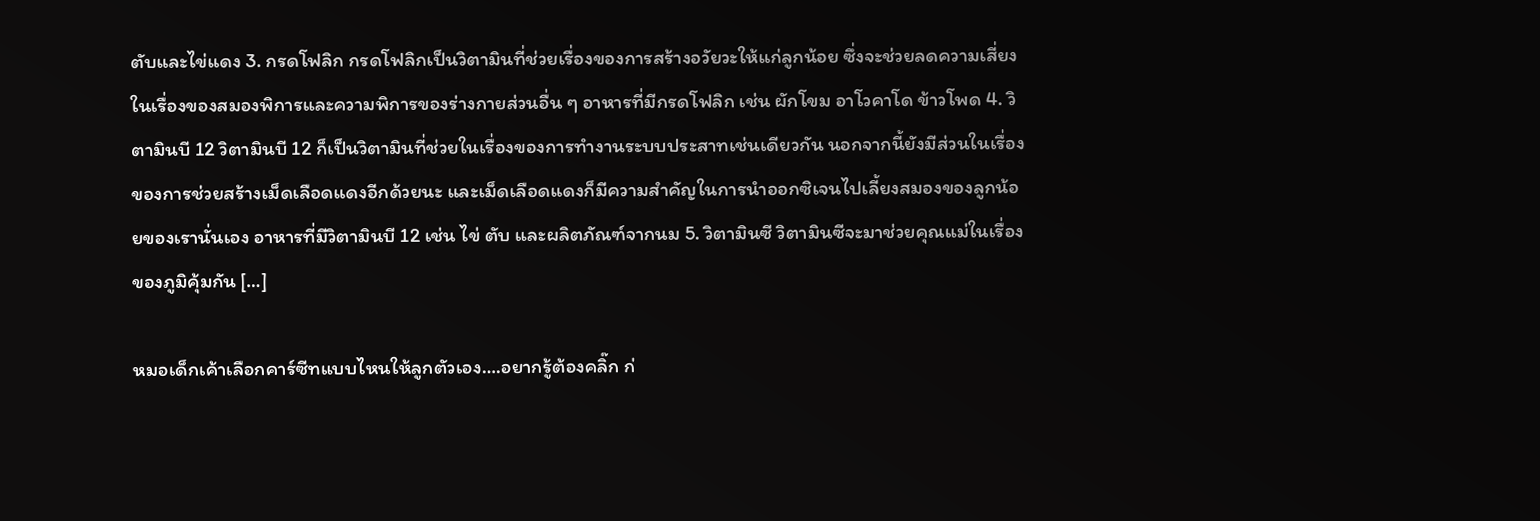ตับและไข่แดง 3. กรดโฟลิก กรดโฟลิกเป็นวิตามินที่ช่วยเรื่องของการสร้างอวัยวะให้แก่ลูกน้อย ซึ่งจะช่วยลดความเสี่ยงในเรื่องของสมองพิการและความพิการของร่างกายส่วนอื่น ๆ อาหารที่มีกรดโฟลิก เช่น ผักโขม อาโวคาโด ข้าวโพด 4. วิตามินบี 12 วิตามินบี 12 ก็เป็นวิตามินที่ช่วยในเรื่องของการทำงานระบบประสาทเช่นเดียวกัน นอกจากนี้ยังมีส่วนในเรื่องของการช่วยสร้างเม็ดเลือดแดงอีกด้วยนะ และเม็ดเลือดแดงก็มีความสำคัญในการนำออกซิเจนไปเลี้ยงสมองของลูกน้อยของเรานั่นเอง อาหารที่มีวิตามินบี 12 เช่น ไข่ ตับ และผลิตภัณฑ์จากนม 5. วิตามินซี วิตามินซีจะมาช่วยคุณแม่ในเรื่องของภูมิคุ้มกัน […]

หมอเด็กเค้าเลือกคาร์ซีทแบบไหนให้ลูกตัวเอง….อยากรู้ต้องคลิ๊ก ก่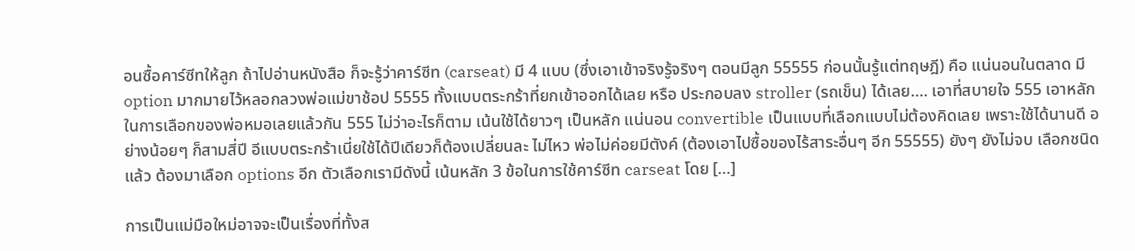อนซื้อคาร์ซีทให้ลูก ถ้าไปอ่านหนังสือ ก็จะรู้ว่าคาร์ซีท (carseat) มี 4 แบบ (ซึ่งเอาเข้าจริงรู้จริงๆ ตอนมีลูก 55555 ก่อนนั้นรู้แต่ทฤษฎี) คือ แน่นอนในตลาด มี option มากมายไว้หลอกลวงพ่อแม่ขาช้อป 5555 ทั้งแบบตระกร้าที่ยกเข้าออกได้เลย หรือ ประกอบลง stroller (รถเข็น) ได้เลย…. เอาที่สบายใจ 555 เอาหลักในการเลือกของพ่อหมอเลยแล้วกัน 555 ไม่ว่าอะไรก็ตาม เน้นใช้ได้ยาวๆ เป็นหลัก แน่นอน convertible เป็นแบบที่เลือกแบบไม่ต้องคิดเลย เพราะใช้ได้นานดี อย่างน้อยๆ ก็สามสี่ปี อีแบบตระกร้าเนี่ยใช้ได้ปีเดียวก็ต้องเปลี่ยนละ ไม่ไหว พ่อไม่ค่อยมีตังค์ (ต้องเอาไปซื้อของไร้สาระอื่นๆ อีก 55555) ยังๆ ยังไม่จบ เลือกชนิดแล้ว ต้องมาเลือก options อีก ตัวเลือกเรามีดังนี้ เน้นหลัก 3 ข้อในการใช้คาร์ซีท carseat โดย […]

การเป็นแม่มือใหม่อาจจะเป็นเรื่องที่ทั้งส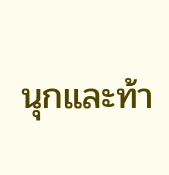นุกและท้า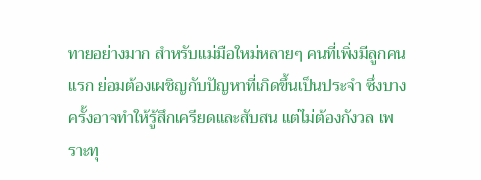ทายอย่างมาก สำหรับแม่มือใหม่หลายๆ คนที่เพิ่งมีลูกคนแรก ย่อมต้องเผชิญกับปัญหาที่เกิดขึ้นเป็นประจำ ซึ่งบางครั้งอาจทำให้รู้สึกเครียดและสับสน แต่ไม่ต้องกังวล เพราะทุ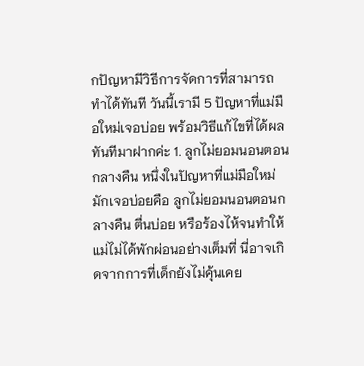กปัญหามีวิธีการจัดการที่สามารถทำได้ทันที วันนี้เรามี 5 ปัญหาที่แม่มือใหม่เจอบ่อย พร้อมวิธีแก้ไขที่ได้ผลทันทีมาฝากค่ะ 1. ลูกไม่ยอมนอนตอนกลางคืน หนึ่งในปัญหาที่แม่มือใหม่มักเจอบ่อยคือ ลูกไม่ยอมนอนตอนกลางคืน ตื่นบ่อย หรือร้องไห้จนทำให้แม่ไม่ได้พักผ่อนอย่างเต็มที่ นี่อาจเกิดจากการที่เด็กยังไม่คุ้นเคย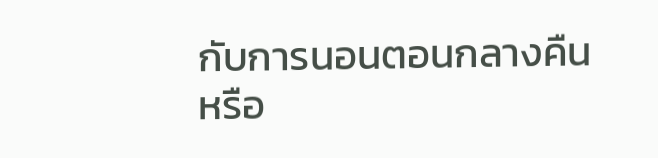กับการนอนตอนกลางคืน หรือ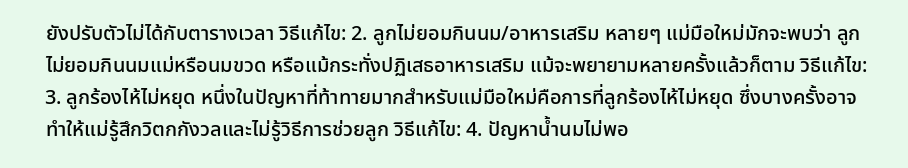ยังปรับตัวไม่ได้กับตารางเวลา วิธีแก้ไข: 2. ลูกไม่ยอมกินนม/อาหารเสริม หลายๆ แม่มือใหม่มักจะพบว่า ลูกไม่ยอมกินนมแม่หรือนมขวด หรือแม้กระทั่งปฏิเสธอาหารเสริม แม้จะพยายามหลายครั้งแล้วก็ตาม วิธีแก้ไข: 3. ลูกร้องไห้ไม่หยุด หนึ่งในปัญหาที่ท้าทายมากสำหรับแม่มือใหม่คือการที่ลูกร้องไห้ไม่หยุด ซึ่งบางครั้งอาจทำให้แม่รู้สึกวิตกกังวลและไม่รู้วิธีการช่วยลูก วิธีแก้ไข: 4. ปัญหาน้ำนมไม่พอ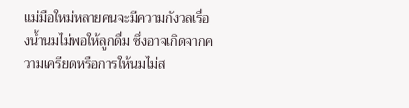แม่มือใหม่หลายคนจะมีความกังวลเรื่องน้ำนมไม่พอให้ลูกดื่ม ซึ่งอาจเกิดจากความเครียดหรือการให้นมไม่ส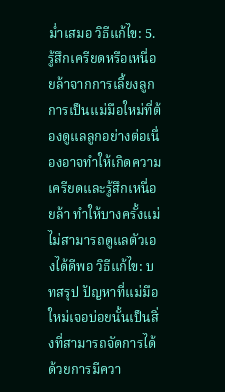ม่ำเสมอ วิธีแก้ไข: 5. รู้สึกเครียดหรือเหนื่อยล้าจากการเลี้ยงลูก การเป็นแม่มือใหม่ที่ต้องดูแลลูกอย่างต่อเนื่องอาจทำให้เกิดความเครียดและรู้สึกเหนื่อยล้า ทำให้บางครั้งแม่ไม่สามารถดูแลตัวเองได้ดีพอ วิธีแก้ไข: บทสรุป ปัญหาที่แม่มือใหม่เจอบ่อยนั้นเป็นสิ่งที่สามารถจัดการได้ด้วยการมีควา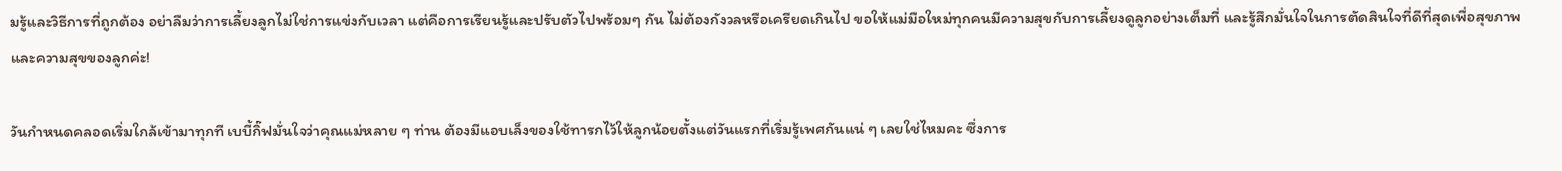มรู้และวิธีการที่ถูกต้อง อย่าลืมว่าการเลี้ยงลูกไม่ใช่การแข่งกับเวลา แต่คือการเรียนรู้และปรับตัวไปพร้อมๆ กัน ไม่ต้องกังวลหรือเครียดเกินไป ขอให้แม่มือใหม่ทุกคนมีความสุขกับการเลี้ยงดูลูกอย่างเต็มที่ และรู้สึกมั่นใจในการตัดสินใจที่ดีที่สุดเพื่อสุขภาพและความสุขของลูกค่ะ!

วันกำหนดคลอดเริ่มใกล้เข้ามาทุกที เบบี้กิ๊ฟมั่นใจว่าคุณแม่หลาย ๆ ท่าน ต้องมีแอบเล็งของใช้ทารกไว้ให้ลูกน้อยตั้งแต่วันแรกที่เริ่มรู้เพศกันแน่ ๆ เลยใช่ไหมคะ ซึ่งการ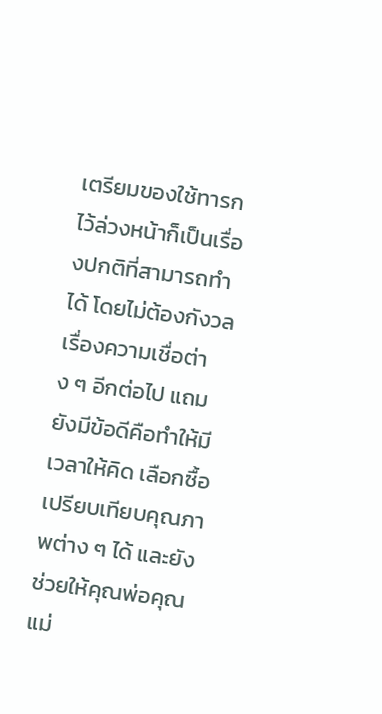เตรียมของใช้ทารกไว้ล่วงหน้าก็เป็นเรื่องปกติที่สามารถทำได้ โดยไม่ต้องกังวลเรื่องความเชื่อต่าง ๆ อีกต่อไป แถมยังมีข้อดีคือทำให้มีเวลาให้คิด เลือกซื้อ เปรียบเทียบคุณภาพต่าง ๆ ได้ และยังช่วยให้คุณพ่อคุณแม่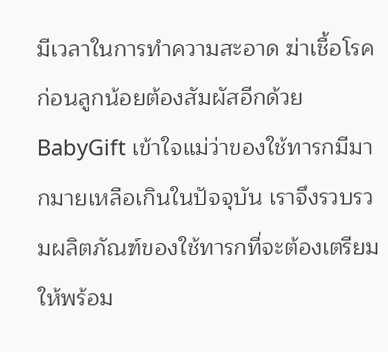มีเวลาในการทำความสะอาด ฆ่าเชื้อโรค ก่อนลูกน้อยต้องสัมผัสอีกด้วย BabyGift เข้าใจแม่ว่าของใช้ทารกมีมากมายเหลือเกินในปัจจุบัน เราจึงรวบรวมผลิตภัณฑ์ของใช้ทารกที่จะต้องเตรียมให้พร้อม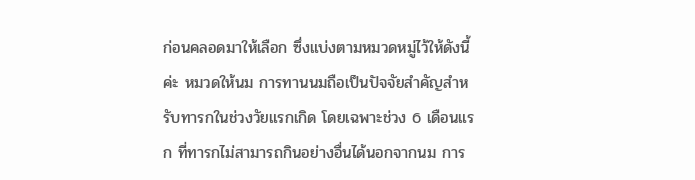ก่อนคลอดมาให้เลือก ซึ่งแบ่งตามหมวดหมู่ไว้ให้ดังนี้ค่ะ หมวดให้นม การทานนมถือเป็นปัจจัยสำคัญสำหรับทารกในช่วงวัยแรกเกิด โดยเฉพาะช่วง 6 เดือนแรก ที่ทารกไม่สามารถกินอย่างอื่นได้นอกจากนม การ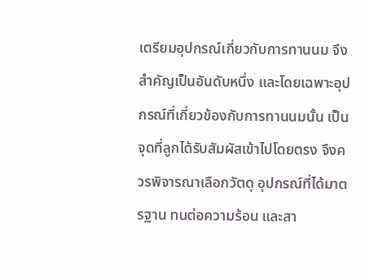เตรียมอุปกรณ์เกี่ยวกับการทานนม จึงสำคัญเป็นอันดับหนึ่ง และโดยเฉพาะอุปกรณ์ที่เกี่ยวข้องกับการทานนมนั้น เป็นจุดที่ลูกได้รับสัมผัสเข้าไปโดยตรง จึงควรพิจารณาเลือกวัตดุ อุปกรณ์ที่ได้มาตรฐาน ทนต่อความร้อน และสา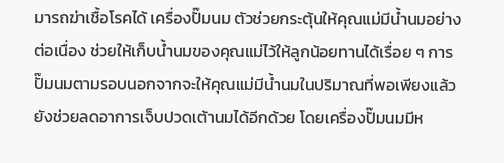มารถฆ่าเชื้อโรคได้ เครื่องปั๊มนม ตัวช่วยกระตุ้นให้คุณแม่มีน้ำนมอย่างต่อเนื่อง ช่วยให้เก็บน้ำนมของคุณแม่ไว้ให้ลูกน้อยทานได้เรื่อย ๆ การปั๊มนมตามรอบนอกจากจะให้คุณแม่มีน้ำนมในปริมาณที่พอเพียงแล้ว ยังช่วยลดอาการเจ็บปวดเต้านมได้อีกด้วย โดยเครื่องปั๊มนมมีห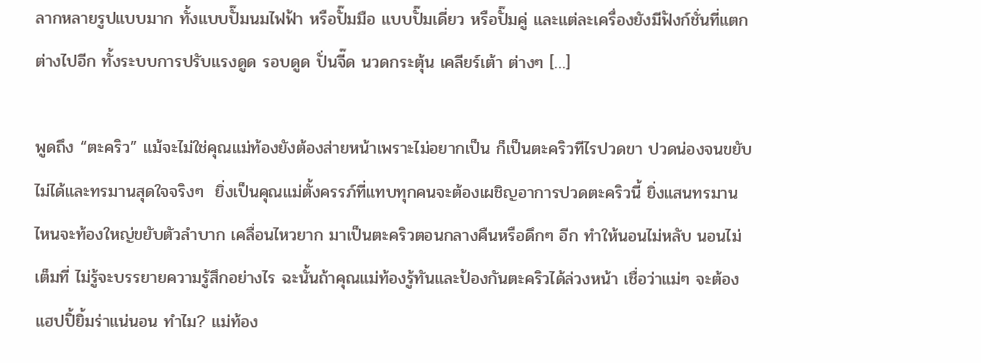ลากหลายรูปแบบมาก ทั้งแบบปั๊มนมไฟฟ้า หรือปั๊มมือ แบบปั๊มเดี่ยว หรือปั๊มคู่ และแต่ละเครื่องยังมีฟังก์ชั่นที่แตกต่างไปอีก ทั้งระบบการปรับแรงดูด รอบดูด ปั่นจี๊ด นวดกระตุ้น เคลียร์เต้า ต่างๆ […]

พูดถึง “ตะคริว” แม้จะไม่ใช่คุณแม่ท้องยังต้องส่ายหน้าเพราะไม่อยากเป็น ก็เป็นตะคริวทีไรปวดขา ปวดน่องจนขยับไม่ได้และทรมานสุดใจจริงๆ  ยิ่งเป็นคุณแม่ตั้งครรภ์ที่แทบทุกคนจะต้องเผชิญอาการปวดตะคริวนี้ ยิ่งแสนทรมาน ไหนจะท้องใหญ่ขยับตัวลำบาก เคลื่อนไหวยาก มาเป็นตะคริวตอนกลางคืนหรือดึกๆ อีก ทำให้นอนไม่หลับ นอนไม่เต็มที่ ไม่รู้จะบรรยายความรู้สึกอย่างไร ฉะนั้นถ้าคุณแม่ท้องรู้ทันและป้องกันตะคริวได้ล่วงหน้า เชื่อว่าแม่ๆ จะต้องแฮปปิ้ยิ้มร่าแน่นอน ทำไม? แม่ท้อง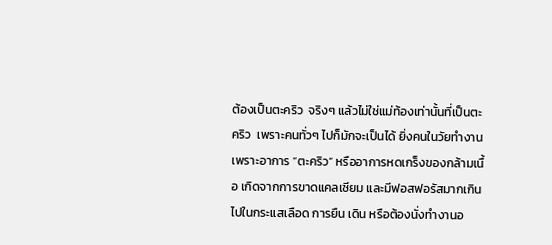ต้องเป็นตะคริว  จริงๆ แล้วไม่ใช่แม่ท้องเท่านั้นที่เป็นตะคริว  เพราะคนทั่วๆ ไปก็มักจะเป็นได้ ยิ่งคนในวัยทำงาน เพราะอาการ “ตะคริว” หรืออาการหดเกร็งของกล้ามเนื้อ เกิดจากการขาดแคลเซียม และมีฟอสฟอรัสมากเกินไปในกระแสเลือด การยืน เดิน หรือต้องนั่งทำงานอ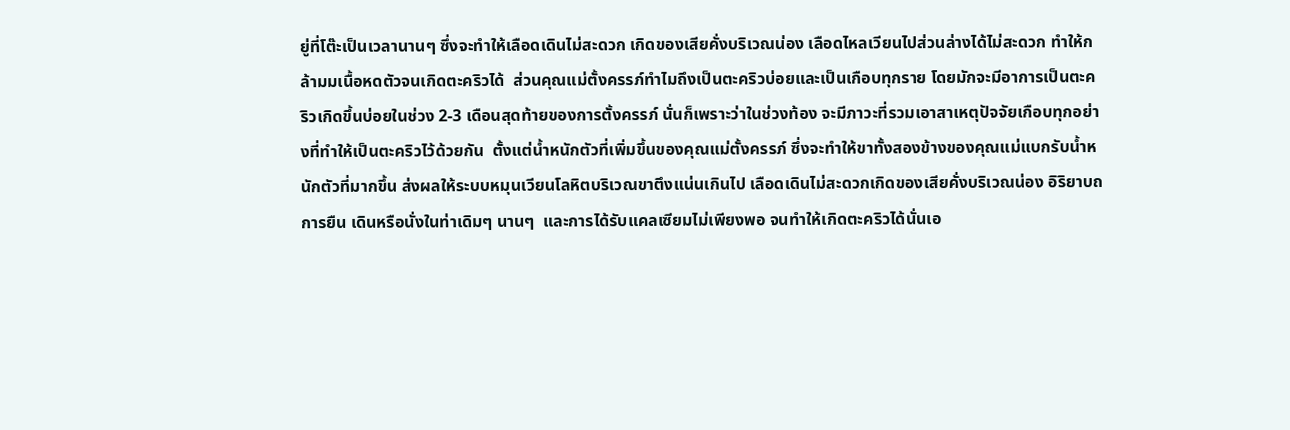ยู่ที่โต๊ะเป็นเวลานานๆ ซึ่งจะทำให้เลือดเดินไม่สะดวก เกิดของเสียคั่งบริเวณน่อง เลือดไหลเวียนไปส่วนล่างได้ไม่สะดวก ทำให้กล้ามมเนื้อหดตัวจนเกิดตะคริวได้  ส่วนคุณแม่ตั้งครรภ์ทำไมถึงเป็นตะคริวบ่อยและเป็นเกือบทุกราย โดยมักจะมีอาการเป็นตะคริวเกิดขึ้นบ่อยในช่วง 2-3 เดือนสุดท้ายของการตั้งครรภ์ นั่นก็เพราะว่าในช่วงท้อง จะมีภาวะที่รวมเอาสาเหตุปัจจัยเกือบทุกอย่างที่ทำให้เป็นตะคริวไว้ด้วยกัน  ตั้งแต่น้ำหนักตัวที่เพิ่มขึ้นของคุณแม่ตั้งครรภ์ ซึ่งจะทำให้ขาทั้งสองข้างของคุณแม่แบกรับน้ำหนักตัวที่มากขึ้น ส่งผลให้ระบบหมุนเวียนโลหิตบริเวณขาตึงแน่นเกินไป เลือดเดินไม่สะดวกเกิดของเสียคั่งบริเวณน่อง อิริยาบถการยืน เดินหรือนั่งในท่าเดิมๆ นานๆ  และการได้รับแคลเซียมไม่เพียงพอ จนทำให้เกิดตะคริวได้นั่นเอ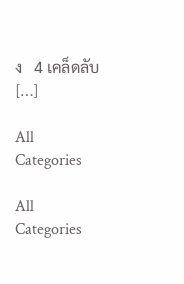ง   4 เคล็ดลับ […]

All Categories

All Categories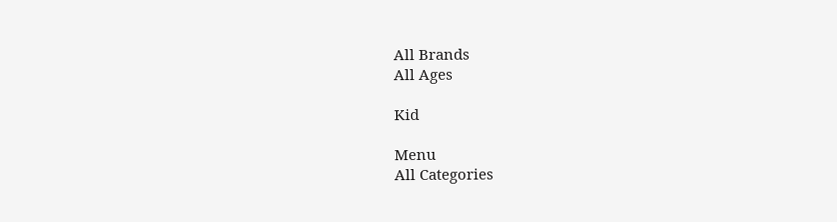All Brands
All Ages

Kid

Menu
All Categories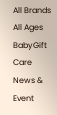All Brands
All Ages
BabyGift Care
News & Event